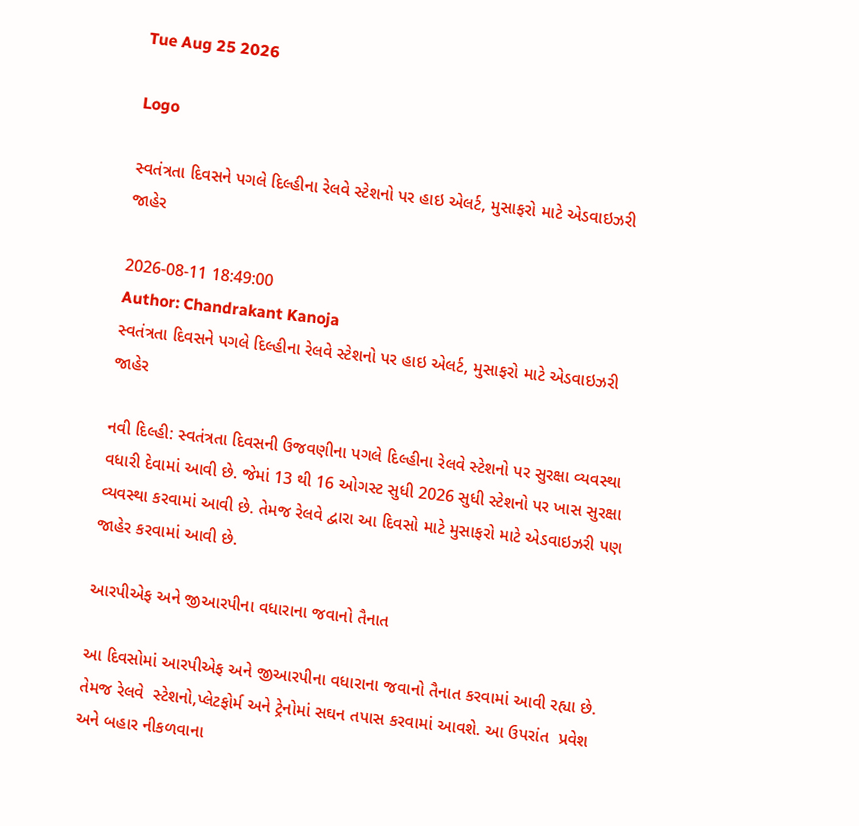Tue Aug 25 2026

Logo

સ્વતંત્રતા દિવસને પગલે દિલ્હીના રેલવે સ્ટેશનો પર હાઇ એલર્ટ, મુસાફરો માટે એડવાઇઝરી જાહેર

2026-08-11 18:49:00
Author: Chandrakant Kanoja
સ્વતંત્રતા દિવસને પગલે દિલ્હીના રેલવે સ્ટેશનો પર હાઇ એલર્ટ, મુસાફરો માટે એડવાઇઝરી જાહેર

નવી દિલ્હી: સ્વતંત્રતા દિવસની ઉજવણીના પગલે દિલ્હીના રેલવે સ્ટેશનો પર સુરક્ષા વ્યવસ્થા વધારી દેવામાં આવી છે. જેમાં 13 થી 16 ઓગસ્ટ સુધી 2026 સુધી સ્ટેશનો પર ખાસ સુરક્ષા વ્યવસ્થા કરવામાં આવી છે. તેમજ રેલવે દ્વારા આ દિવસો માટે મુસાફરો માટે એડવાઇઝરી પણ જાહેર કરવામાં આવી છે.

આરપીએફ અને જીઆરપીના વધારાના જવાનો તૈનાત

આ દિવસોમાં આરપીએફ અને જીઆરપીના વધારાના જવાનો તૈનાત કરવામાં આવી રહ્યા છે. તેમજ રેલવે  સ્ટેશનો,પ્લેટફોર્મ અને ટ્રેનોમાં સઘન તપાસ કરવામાં આવશે. આ ઉપરાંત  પ્રવેશ અને બહાર નીકળવાના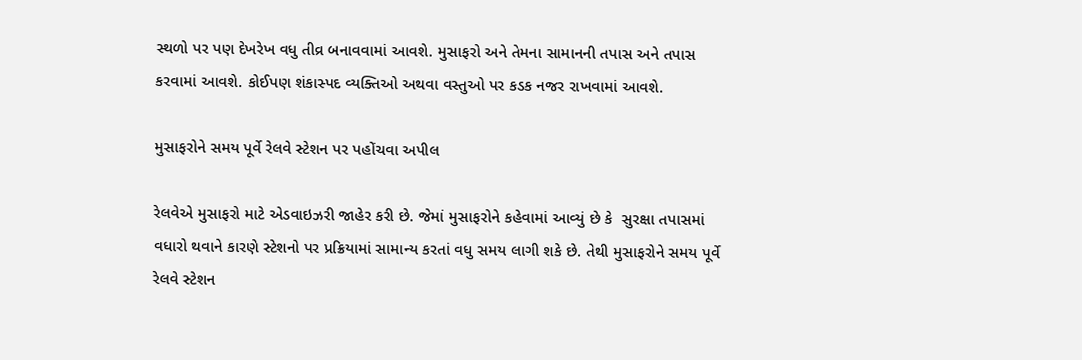સ્થળો પર પણ દેખરેખ વધુ તીવ્ર બનાવવામાં આવશે. મુસાફરો અને તેમના સામાનની તપાસ અને તપાસ કરવામાં આવશે. કોઈપણ શંકાસ્પદ વ્યક્તિઓ અથવા વસ્તુઓ પર કડક નજર રાખવામાં આવશે.

મુસાફરોને સમય પૂર્વે રેલવે સ્ટેશન પર પહોંચવા અપીલ

રેલવેએ મુસાફરો માટે એડવાઇઝરી જાહેર કરી છે. જેમાં મુસાફરોને કહેવામાં આવ્યું છે કે  સુરક્ષા તપાસમાં વધારો થવાને કારણે સ્ટેશનો પર પ્રક્રિયામાં સામાન્ય કરતાં વધુ સમય લાગી શકે છે. તેથી મુસાફરોને સમય પૂર્વે રેલવે સ્ટેશન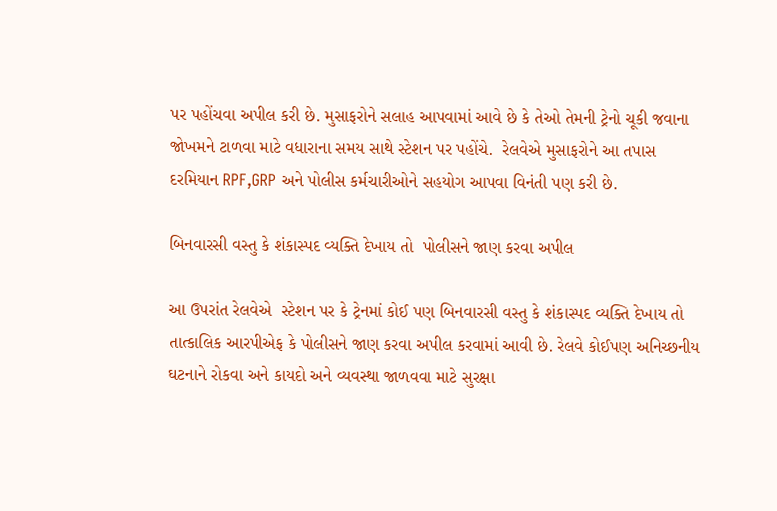પર પહોંચવા અપીલ કરી છે. મુસાફરોને સલાહ આપવામાં આવે છે કે તેઓ તેમની ટ્રેનો ચૂકી જવાના જોખમને ટાળવા માટે વધારાના સમય સાથે સ્ટેશન પર પહોંચે.  રેલવેએ મુસાફરોને આ તપાસ દરમિયાન RPF,GRP અને પોલીસ કર્મચારીઓને સહયોગ આપવા વિનંતી પણ કરી છે.

બિનવારસી વસ્તુ કે શંકાસ્પદ વ્યક્તિ દેખાય તો  પોલીસને જાણ કરવા અપીલ

આ ઉપરાંત રેલવેએ  સ્ટેશન પર કે ટ્રેનમાં કોઈ પણ બિનવારસી વસ્તુ કે શંકાસ્પદ વ્યક્તિ દેખાય તો તાત્કાલિક આરપીએફ કે પોલીસને જાણ કરવા અપીલ કરવામાં આવી છે. રેલવે કોઈપણ અનિચ્છનીય ઘટનાને રોકવા અને કાયદો અને વ્યવસ્થા જાળવવા માટે સુરક્ષા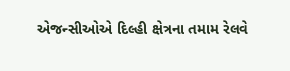એજન્સીઓએ દિલ્હી ક્ષેત્રના તમામ રેલવે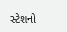સ્ટેશનો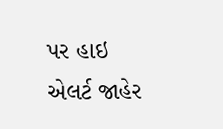પર હાઇ એલર્ટ જાહેર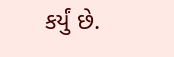કર્યું છે.